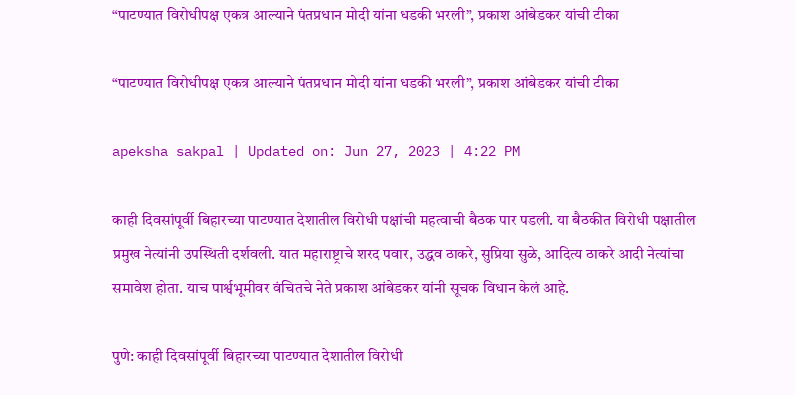“पाटण्यात विरोधीपक्ष एकत्र आल्याने पंतप्रधान मोदी यांना धडकी भरली”, प्रकाश आंबेडकर यांची टीका

“पाटण्यात विरोधीपक्ष एकत्र आल्याने पंतप्रधान मोदी यांना धडकी भरली”, प्रकाश आंबेडकर यांची टीका

apeksha sakpal | Updated on: Jun 27, 2023 | 4:22 PM

काही दिवसांपूर्वी बिहारच्या पाटण्यात देशातील विरोधी पक्षांची महत्वाची बैठक पार पडली. या बैठकीत विरोधी पक्षातील प्रमुख नेत्यांनी उपस्थिती दर्शवली. यात महाराष्ट्राचे शरद पवार, उद्धव ठाकरे, सुप्रिया सुळे, आदित्य ठाकरे आदी नेत्यांचा समावेश होता. याच पार्श्वभूमीवर वंचितचे नेते प्रकाश आंबेडकर यांनी सूचक विधान केलं आहे.

पुणे: काही दिवसांपूर्वी बिहारच्या पाटण्यात देशातील विरोधी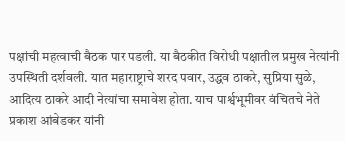पक्षांची महत्वाची बैठक पार पडली. या बैठकीत विरोधी पक्षातील प्रमुख नेत्यांनी उपस्थिती दर्शवली. यात महाराष्ट्राचे शरद पवार, उद्धव ठाकरे, सुप्रिया सुळे, आदित्य ठाकरे आदी नेत्यांचा समावेश होता. याच पार्श्वभूमीवर वंचितचे नेते प्रकाश आंबेडकर यांनी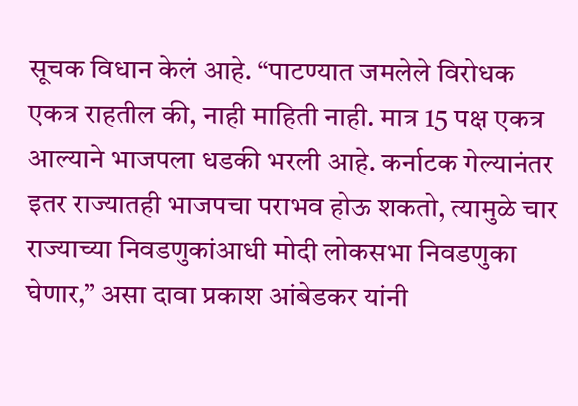सूचक विधान केलं आहे. “पाटण्यात जमलेले विरोधक एकत्र राहतील की, नाही माहिती नाही. मात्र 15 पक्ष एकत्र आल्याने भाजपला धडकी भरली आहे. कर्नाटक गेल्यानंतर इतर राज्यातही भाजपचा पराभव होऊ शकतो, त्यामुळे चार राज्याच्या निवडणुकांआधी मोदी लोकसभा निवडणुका घेणार,” असा दावा प्रकाश आंबेडकर यांनी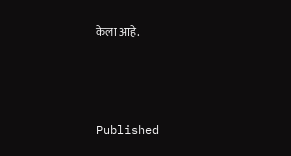केला आहे.



Published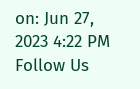on: Jun 27, 2023 4:22 PM
Follow Us